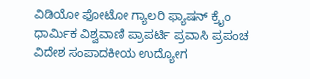ವಿಡಿಯೋ ಫೋಟೋ ಗ್ಯಾಲರಿ ಫ್ಯಾಷನ್ ಕ್ರೈಂ ಧಾರ್ಮಿಕ ವಿಶ್ವವಾಣಿ ಪ್ರಾಪರ್ಟಿ ಪ್ರವಾಸಿ ಪ್ರಪಂಚ ವಿದೇಶ ಸಂಪಾದಕೀಯ ಉದ್ಯೋಗ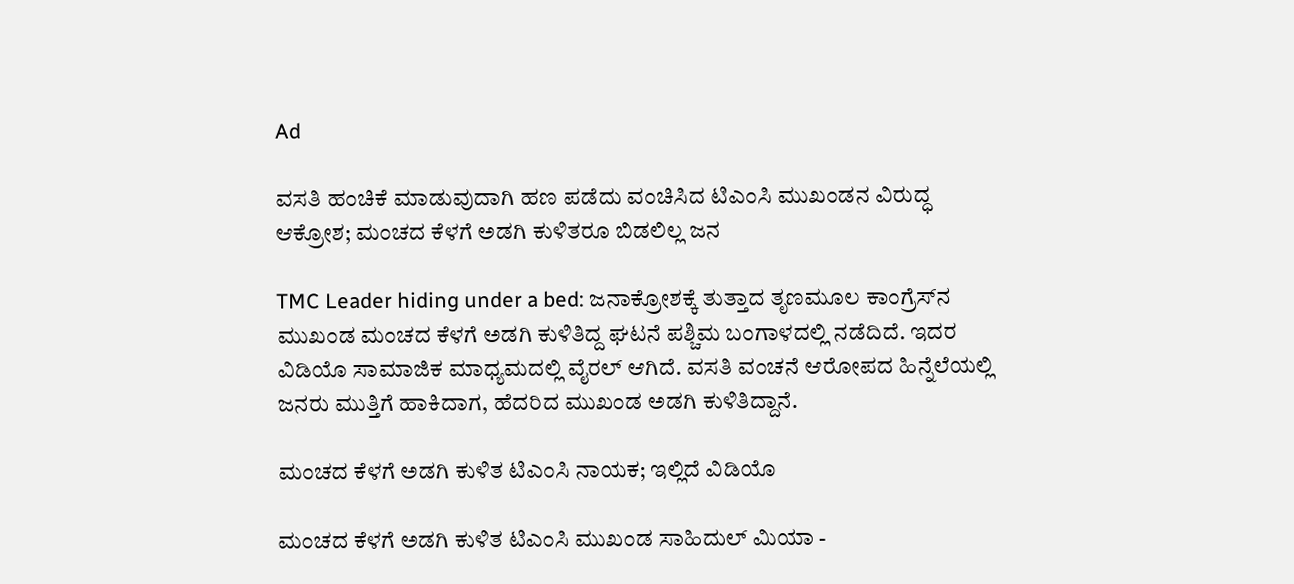Ad

ವಸತಿ ಹಂಚಿಕೆ ಮಾಡುವುದಾಗಿ ಹಣ ಪಡೆದು ವಂಚಿಸಿದ ಟಿಎಂಸಿ ಮುಖಂಡನ ವಿರುದ್ಧ ಆಕ್ರೋಶ; ಮಂಚದ ಕೆಳಗೆ ಅಡಗಿ ಕುಳಿತರೂ ಬಿಡಲಿಲ್ಲ ಜನ

TMC Leader hiding under a bed: ಜನಾಕ್ರೋಶಕ್ಕೆ ತುತ್ತಾದ ತೃಣಮೂಲ ಕಾಂಗ್ರೆಸ್‌ನ ಮುಖಂಡ ಮಂಚದ ಕೆಳಗೆ ಅಡಗಿ ಕುಳಿತಿದ್ದ ಘಟನೆ ಪಶ್ಚಿಮ ಬಂಗಾಳದಲ್ಲಿ ನಡೆದಿದೆ. ಇದರ ವಿಡಿಯೊ ಸಾಮಾಜಿಕ ಮಾಧ್ಯಮದಲ್ಲಿ ವೈರಲ್ ಆಗಿದೆ. ವಸತಿ ವಂಚನೆ ಆರೋಪದ ಹಿನ್ನೆಲೆಯಲ್ಲಿ ಜನರು ಮುತ್ತಿಗೆ ಹಾಕಿದಾಗ, ಹೆದರಿದ ಮುಖಂಡ ಅಡಗಿ ಕುಳಿತಿದ್ದಾನೆ.

ಮಂಚದ ಕೆಳಗೆ ಅಡಗಿ ಕುಳಿತ ಟಿಎಂಸಿ ನಾಯಕ; ಇಲ್ಲಿದೆ ವಿಡಿಯೊ

ಮಂಚದ ಕೆಳಗೆ ಅಡಗಿ ಕುಳಿತ ಟಿಎಂಸಿ ಮುಖಂಡ ಸಾಹಿದುಲ್ ಮಿಯಾ -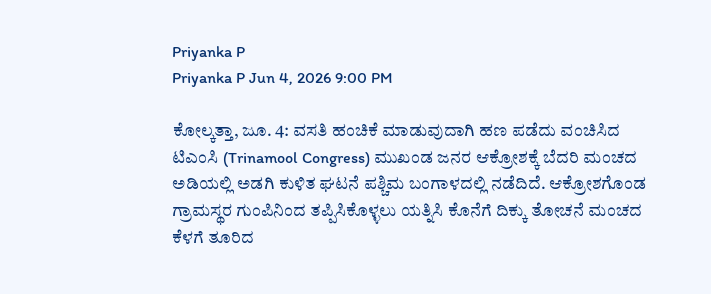Priyanka P
Priyanka P Jun 4, 2026 9:00 PM

ಕೋಲ್ಕತ್ತಾ, ಜೂ. 4: ವಸತಿ ಹಂಚಿಕೆ ಮಾಡುವುದಾಗಿ ಹಣ ಪಡೆದು ವಂಚಿಸಿದ ಟಿಎಂಸಿ (Trinamool Congress) ಮುಖಂಡ ಜನರ ಆಕ್ರೋಶಕ್ಕೆ ಬೆದರಿ ಮಂಚದ ಅಡಿಯಲ್ಲಿ ಅಡಗಿ ಕುಳಿತ ಘಟನೆ ಪಶ್ಚಿಮ ಬಂಗಾಳದಲ್ಲಿ ನಡೆದಿದೆ. ಆಕ್ರೋಶಗೊಂಡ ಗ್ರಾಮಸ್ಥರ ಗುಂಪಿನಿಂದ ತಪ್ಪಿಸಿಕೊಳ್ಳಲು ಯತ್ನಿಸಿ ಕೊನೆಗೆ ದಿಕ್ಕು ತೋಚನೆ ಮಂಚದ ಕೆಳಗೆ ತೂರಿದ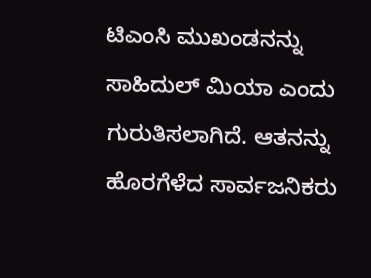ಟಿಎಂಸಿ ಮುಖಂಡನನ್ನು ಸಾಹಿದುಲ್ ಮಿಯಾ ಎಂದು ಗುರುತಿಸಲಾಗಿದೆ. ಆತನನ್ನು ಹೊರಗೆಳೆದ ಸಾರ್ವಜನಿಕರು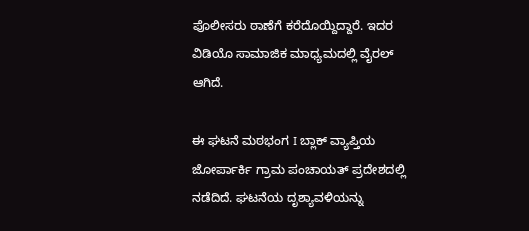ಪೊಲೀಸರು ಠಾಣೆಗೆ ಕರೆದೊಯ್ದಿದ್ದಾರೆ. ಇದರ ವಿಡಿಯೊ ಸಾಮಾಜಿಕ ಮಾಧ್ಯಮದಲ್ಲಿ ವೈರಲ್ ಆಗಿದೆ.

ಈ ಘಟನೆ ಮಠಭಂಗ I ಬ್ಲಾಕ್ ವ್ಯಾಪ್ತಿಯ ಜೋರ್ಪಾರ್ಕಿ ಗ್ರಾಮ ಪಂಚಾಯತ್ ಪ್ರದೇಶದಲ್ಲಿ ನಡೆದಿದೆ. ಘಟನೆಯ ದೃಶ್ಯಾವಳಿಯನ್ನು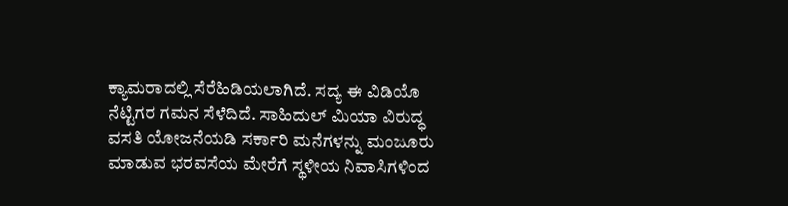ಕ್ಯಾಮರಾದಲ್ಲಿ ಸೆರೆಹಿಡಿಯಲಾಗಿದೆ. ಸದ್ಯ ಈ ವಿಡಿಯೊ ನೆಟ್ಟಿಗರ ಗಮನ ಸೆಳೆದಿದೆ. ಸಾಹಿದುಲ್ ಮಿಯಾ ವಿರುದ್ಧ ವಸತಿ ಯೋಜನೆಯಡಿ ಸರ್ಕಾರಿ ಮನೆಗಳನ್ನು ಮಂಜೂರು ಮಾಡುವ ಭರವಸೆಯ ಮೇರೆಗೆ ಸ್ಥಳೀಯ ನಿವಾಸಿಗಳಿಂದ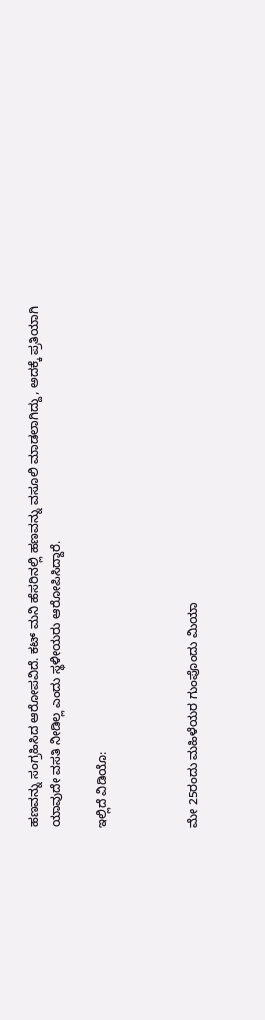ಹಣವನ್ನು ಸಂಗ್ರಹಿಸಿದ ಆರೋಪವಿದೆ. ಕಟ್ ಮನಿ ಹೆಸರಿನಲ್ಲಿ ಹಣವನ್ನು ವಸೂಲಿ ಮಾಡಲಾಗಿದ್ದು, ಅದಕ್ಕೆ ಪ್ರತಿಯಾಗಿ ಯಾವುದೇ ವಸತಿ ನೀಡಿಲ್ಲ ಎಂದು ಸ್ಥಳೀಯರು ಆರೋಪಿಸಿದ್ದಾರೆ.

ಇಲ್ಲಿದೆ ವಿಡಿಯೊ:



ಮೇ 25ರಂದು ಮಹಿಳೆಯರ ಗುಂಪೊಂದು ಮಿಯಾ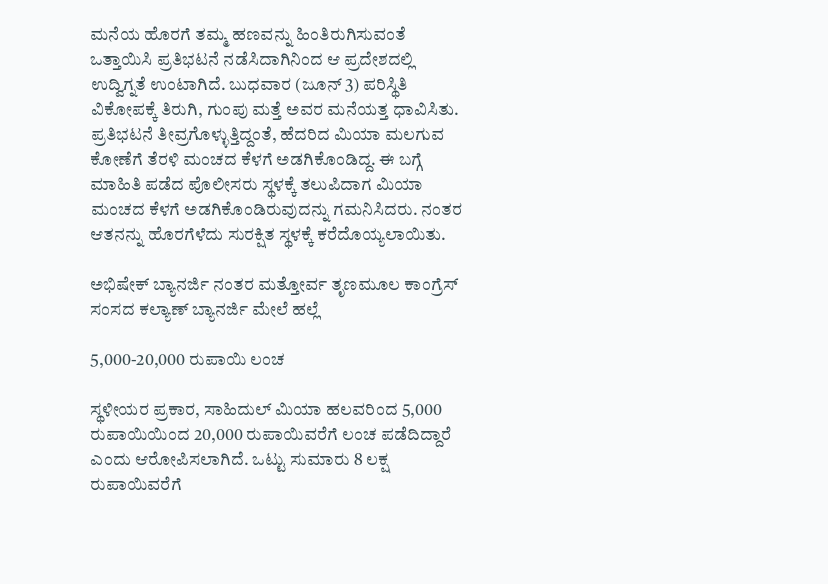ಮನೆಯ ಹೊರಗೆ ತಮ್ಮ ಹಣವನ್ನು ಹಿಂತಿರುಗಿಸುವಂತೆ ಒತ್ತಾಯಿಸಿ ಪ್ರತಿಭಟನೆ ನಡೆಸಿದಾಗಿನಿಂದ ಆ ಪ್ರದೇಶದಲ್ಲಿ ಉದ್ವಿಗ್ನತೆ ಉಂಟಾಗಿದೆ. ಬುಧವಾರ (ಜೂನ್‌ 3) ಪರಿಸ್ಥಿತಿ ವಿಕೋಪಕ್ಕೆ ತಿರುಗಿ, ಗುಂಪು ಮತ್ತೆ ಅವರ ಮನೆಯತ್ತ ಧಾವಿಸಿತು. ಪ್ರತಿಭಟನೆ ತೀವ್ರಗೊಳ್ಳುತ್ತಿದ್ದಂತೆ, ಹೆದರಿದ ಮಿಯಾ ಮಲಗುವ ಕೋಣೆಗೆ ತೆರಳಿ ಮಂಚದ ಕೆಳಗೆ ಅಡಗಿಕೊಂಡಿದ್ದ. ಈ ಬಗ್ಗೆ ಮಾಹಿತಿ ಪಡೆದ ಪೊಲೀಸರು ಸ್ಥಳಕ್ಕೆ ತಲುಪಿದಾಗ ಮಿಯಾ ಮಂಚದ ಕೆಳಗೆ ಅಡಗಿಕೊಂಡಿರುವುದನ್ನು ಗಮನಿಸಿದರು. ನಂತರ ಆತನನ್ನು ಹೊರಗೆಳೆದು ಸುರಕ್ಷಿತ ಸ್ಥಳಕ್ಕೆ ಕರೆದೊಯ್ಯಲಾಯಿತು.

ಅಭಿಷೇಕ್ ಬ್ಯಾನರ್ಜಿ ನಂತರ ಮತ್ತೋರ್ವ ತೃಣಮೂಲ ಕಾಂಗ್ರೆಸ್ ಸಂಸದ ಕಲ್ಯಾಣ್ ಬ್ಯಾನರ್ಜಿ ಮೇಲೆ ಹಲ್ಲೆ

5,000-20,000 ರುಪಾಯಿ ಲಂಚ

ಸ್ಥಳೀಯರ ಪ್ರಕಾರ, ಸಾಹಿದುಲ್ ಮಿಯಾ ಹಲವರಿಂದ 5,000 ರುಪಾಯಿಯಿಂದ 20,000 ರುಪಾಯಿವರೆಗೆ ಲಂಚ ಪಡೆದಿದ್ದಾರೆ ಎಂದು ಆರೋಪಿಸಲಾಗಿದೆ. ಒಟ್ಟು ಸುಮಾರು 8 ಲಕ್ಷ ರುಪಾಯಿವರೆಗೆ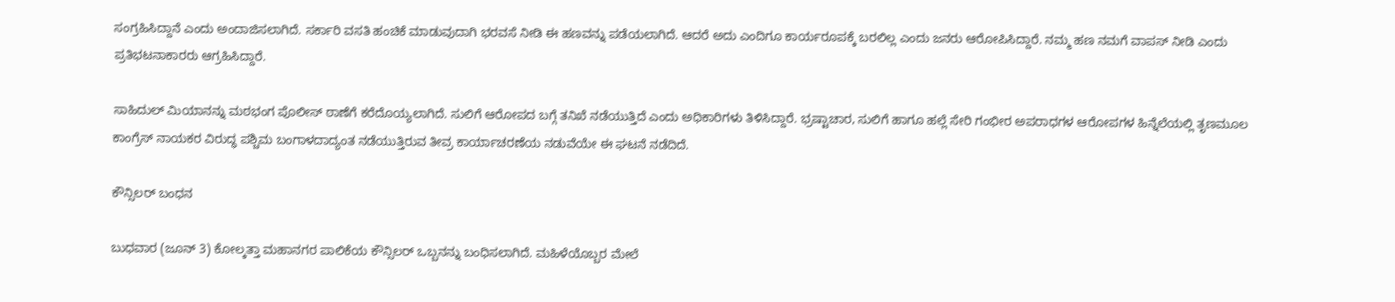ಸಂಗ್ರಹಿಸಿದ್ದಾನೆ ಎಂದು ಅಂದಾಜಿಸಲಾಗಿದೆ. ಸರ್ಕಾರಿ ವಸತಿ ಹಂಚಿಕೆ ಮಾಡುವುದಾಗಿ ಭರವಸೆ ನೀಡಿ ಈ ಹಣವನ್ನು ಪಡೆಯಲಾಗಿದೆ. ಆದರೆ ಅದು ಎಂದಿಗೂ ಕಾರ್ಯರೂಪಕ್ಕೆ ಬರಲಿಲ್ಲ ಎಂದು ಜನರು ಆರೋಪಿಸಿದ್ದಾರೆ. ನಮ್ಮ ಹಣ ನಮಗೆ ವಾಪಸ್ ನೀಡಿ ಎಂದು ಪ್ರತಿಭಟನಾಕಾರರು ಆಗ್ರಹಿಸಿದ್ದಾರೆ.

ಸಾಹಿದುಲ್ ಮಿಯಾನನ್ನು ಮಠಭಂಗ ಪೊಲೀಸ್ ಠಾಣೆಗೆ ಕರೆದೊಯ್ಯಲಾಗಿದೆ. ಸುಲಿಗೆ ಆರೋಪದ ಬಗ್ಗೆ ತನಿಖೆ ನಡೆಯುತ್ತಿದೆ ಎಂದು ಅಧಿಕಾರಿಗಳು ತಿಳಿಸಿದ್ದಾರೆ. ಭ್ರಷ್ಟಾಚಾರ, ಸುಲಿಗೆ ಹಾಗೂ ಹಲ್ಲೆ ಸೇರಿ ಗಂಭೀರ ಅಪರಾಧಗಳ ಆರೋಪಗಳ ಹಿನ್ನೆಲೆಯಲ್ಲಿ ತೃಣಮೂಲ ಕಾಂಗ್ರೆಸ್ ನಾಯಕರ ವಿರುದ್ಧ ಪಶ್ಚಿಮ ಬಂಗಾಳದಾದ್ಯಂತ ನಡೆಯುತ್ತಿರುವ ತೀವ್ರ ಕಾರ್ಯಾಚರಣೆಯ ನಡುವೆಯೇ ಈ ಘಟನೆ ನಡೆದಿದೆ.

ಕೌನ್ಸಿಲರ್ ಬಂಧನ

ಬುಧವಾರ (ಜೂನ್‌ 3) ಕೋಲ್ಕತ್ತಾ ಮಹಾನಗರ ಪಾಲಿಕೆಯ ಕೌನ್ಸಿಲರ್ ಒಬ್ಬನನ್ನು ಬಂಧಿಸಲಾಗಿದೆ. ಮಹಿಳೆಯೊಬ್ಬರ ಮೇಲೆ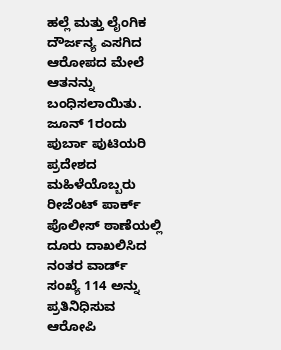ಹಲ್ಲೆ ಮತ್ತು ಲೈಂಗಿಕ ದೌರ್ಜನ್ಯ ಎಸಗಿದ ಆರೋಪದ ಮೇಲೆ ಆತನನ್ನು ಬಂಧಿಸಲಾಯಿತು. ಜೂನ್ 1ರಂದು ಪುರ್ಬಾ ಪುಟಿಯರಿ ಪ್ರದೇಶದ ಮಹಿಳೆಯೊಬ್ಬರು ರೀಜೆಂಟ್ ಪಾರ್ಕ್ ಪೊಲೀಸ್ ಠಾಣೆಯಲ್ಲಿ ದೂರು ದಾಖಲಿಸಿದ ನಂತರ ವಾರ್ಡ್ ಸಂಖ್ಯೆ 114 ಅನ್ನು ಪ್ರತಿನಿಧಿಸುವ ಆರೋಪಿ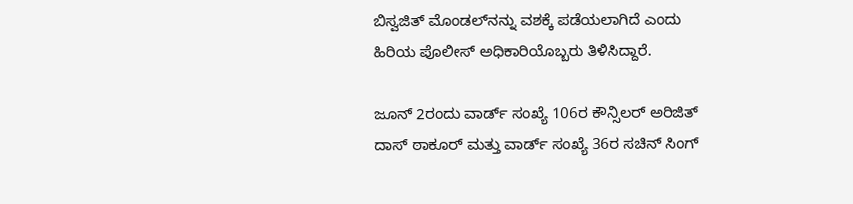ಬಿಸ್ವಜಿತ್ ಮೊಂಡಲ್‌ನನ್ನು ವಶಕ್ಕೆ ಪಡೆಯಲಾಗಿದೆ ಎಂದು ಹಿರಿಯ ಪೊಲೀಸ್ ಅಧಿಕಾರಿಯೊಬ್ಬರು ತಿಳಿಸಿದ್ದಾರೆ.

ಜೂನ್ 2ರಂದು ವಾರ್ಡ್ ಸಂಖ್ಯೆ 106ರ ಕೌನ್ಸಿಲರ್‌ ಅರಿಜಿತ್ ದಾಸ್ ಠಾಕೂರ್ ಮತ್ತು ವಾರ್ಡ್ ಸಂಖ್ಯೆ 36ರ ಸಚಿನ್ ಸಿಂಗ್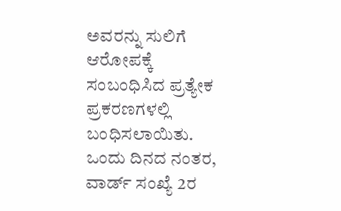ಅವರನ್ನು ಸುಲಿಗೆ ಆರೋಪಕ್ಕೆ ಸಂಬಂಧಿಸಿದ ಪ್ರತ್ಯೇಕ ಪ್ರಕರಣಗಳಲ್ಲಿ ಬಂಧಿಸಲಾಯಿತು. ಒಂದು ದಿನದ ನಂತರ, ವಾರ್ಡ್ ಸಂಖ್ಯೆ 2ರ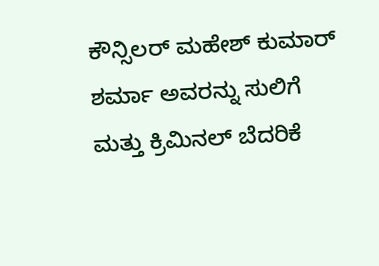ಕೌನ್ಸಿಲರ್ ಮಹೇಶ್ ಕುಮಾರ್ ಶರ್ಮಾ ಅವರನ್ನು ಸುಲಿಗೆ ಮತ್ತು ಕ್ರಿಮಿನಲ್ ಬೆದರಿಕೆ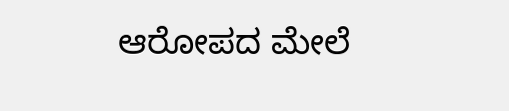ಆರೋಪದ ಮೇಲೆ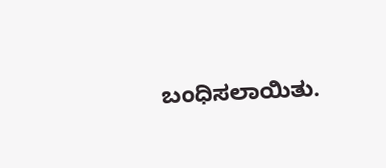ಬಂಧಿಸಲಾಯಿತು.